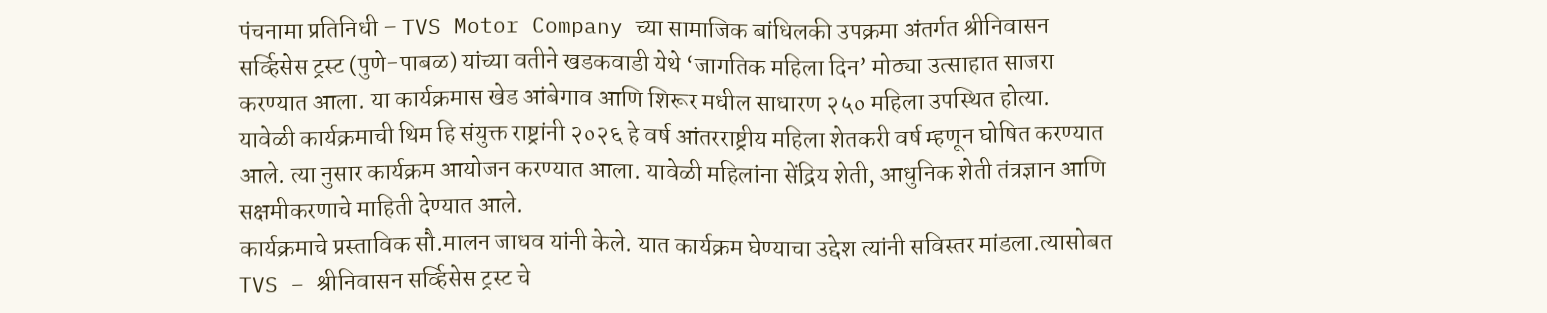पंचनामा प्रतिनिधी – TVS Motor Company च्या सामाजिक बांधिलकी उपक्रमा अंतर्गत श्रीनिवासन सर्व्हिसेस ट्रस्ट (पुणे-पाबळ) यांच्या वतीने खडकवाडी येथे ‘जागतिक महिला दिन’ मोठ्या उत्साहात साजरा करण्यात आला. या कार्यक्रमास खेड आंबेगाव आणि शिरूर मधील साधारण २५० महिला उपस्थित होत्या.
यावेळी कार्यक्रमाची थिम हि संयुक्त राष्ट्रांनी २०२६ हे वर्ष आंतरराष्ट्रीय महिला शेतकरी वर्ष म्हणून घोषित करण्यात आले. त्या नुसार कार्यक्रम आयोजन करण्यात आला. यावेळी महिलांना सेंद्रिय शेती, आधुनिक शेती तंत्रज्ञान आणि सक्षमीकरणाचे माहिती देण्यात आले.
कार्यक्रमाचे प्रस्ताविक सौ.मालन जाधव यांनी केले. यात कार्यक्रम घेण्याचा उद्देश त्यांनी सविस्तर मांडला.त्यासोबत TVS – श्रीनिवासन सर्व्हिसेस ट्रस्ट चे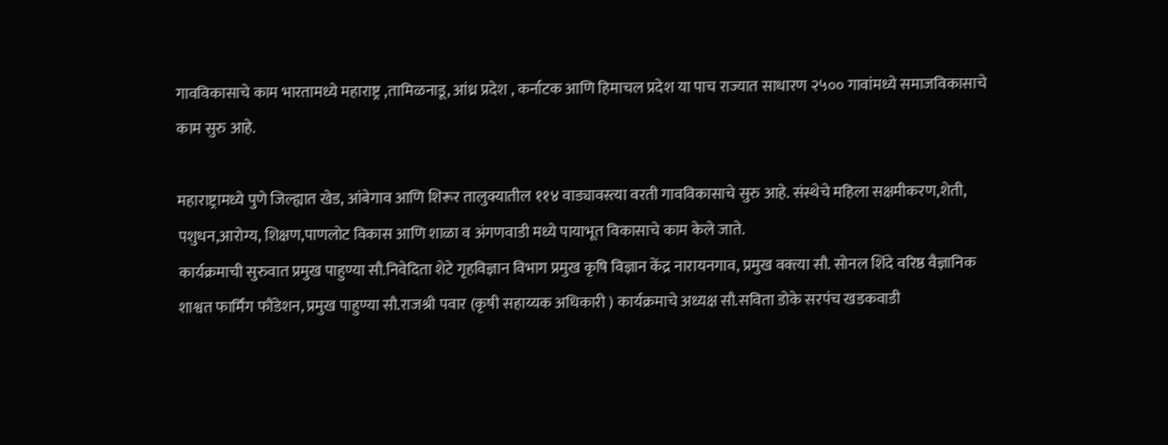गावविकासाचे काम भारतामध्ये महाराष्ट्र ,तामिळनाडू, आंध्र प्रदेश , कर्नाटक आणि हिमाचल प्रदेश या पाच राज्यात साधारण २५०० गावांमध्ये समाजविकासाचे काम सुरु आहे.

महाराष्ट्रामध्ये पुणे जिल्ह्यात खेड, आंबेगाव आणि शिरूर तालुक्यातील ११४ वाड्यावस्त्या वरती गावविकासाचे सुरु आहे. संस्थेचे महिला सक्षमीकरण,शेती, पशुधन,आरोग्य, शिक्षण,पाणलोट विकास आणि शाळा व अंगणवाडी मध्ये पायाभूत विकासाचे काम केले जाते.
कार्यक्रमाची सुरुवात प्रमुख पाहुण्या सौ.निवेदिता शेटे गृहविज्ञान विभाग प्रमुख कृषि विज्ञान केंद्र नारायनगाव, प्रमुख वक्त्या सौ. सोनल शिंदे वरिष्ठ वैज्ञानिक शाश्वत फार्मिंग फौंडेशन, प्रमुख पाहुण्या सौ.राजश्री पवार (कृषी सहाय्यक अधिकारी ) कार्यक्रमाचे अध्यक्ष सौ.सविता डोके सरपंच खडकवाडी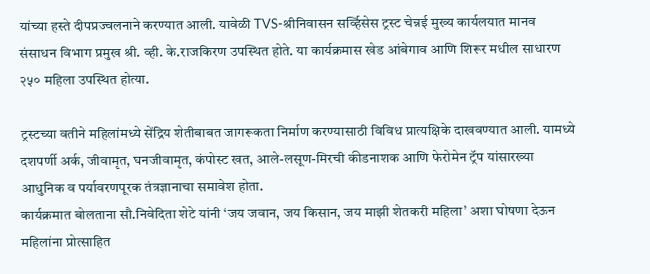यांच्या हस्ते दीपप्रज्वलनाने करण्यात आली. यावेळी TVS-श्रीनिवासन सर्व्हिसेस ट्रस्ट चेन्नई मुख्य कार्यलयात मानव संसाधन विभाग प्रमुख श्री. व्ही. के.राजकिरण उपस्थित होते. या कार्यक्रमास खेड आंबेगाव आणि शिरूर मधील साधारण २५० महिला उपस्थित होत्या.

ट्रस्टच्या वतीने महिलांमध्ये सेंद्रिय शेतीबाबत जागरूकता निर्माण करण्यासाठी विविध प्रात्यक्षिके दाखवण्यात आली. यामध्ये दशपर्णी अर्क, जीवामृत, घनजीवामृत, कंपोस्ट खत, आले-लसूण-मिरची कीडनाशक आणि फेरोमेन ट्रॅप यांसारख्या आधुनिक व पर्यावरणपूरक तंत्रज्ञानाचा समावेश होता.
कार्यक्रमात बोलताना सौ.निवेदिता शेटे यांनी ‘जय जवान, जय किसान, जय माझी शेतकरी महिला’ अशा घोषणा देऊन महिलांना प्रोत्साहित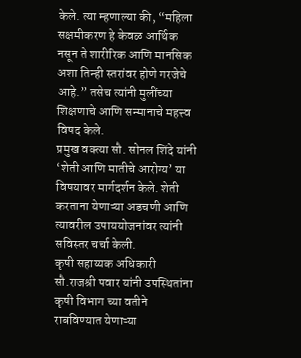केले. त्या म्हणाल्या की, “महिला सक्षमीकरण हे केवळ आर्थिक नसून ते शारीरिक आणि मानसिक अशा तिन्ही स्तरांवर होणे गरजेचे आहे.” तसेच त्यांनी मुलींच्या शिक्षणाचे आणि सन्मानाचे महत्त्व विषद केले.
प्रमुख वक्त्या सौ. सोनल शिंदे यांनी ‘शेती आणि मातीचे आरोग्य’ या विषयावर मार्गदर्शन केले. शेती करताना येणाऱ्या अडचणी आणि त्यावरील उपाययोजनांवर त्यांनी सविस्तर चर्चा केली.
कृषी सहाय्यक अधिकारी सौ.राजश्री पवार यांनी उपस्थितांना कृषी विभाग च्या वतीने राबविण्यात येणाऱ्या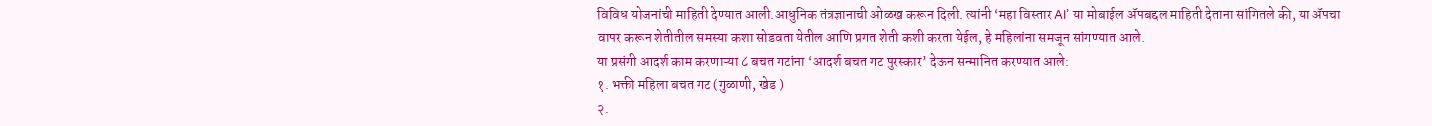विविध योजनांची माहिती देण्यात आली.आधुनिक तंत्रज्ञानाची ओळख करून दिली. त्यांनी ‘महा विस्तार AI’ या मोबाईल ॲपबद्दल माहिती देताना सांगितले की, या ॲपचा वापर करून शेतीतील समस्या कशा सोडवता येतील आणि प्रगत शेती कशी करता येईल, हे महिलांना समजून सांगण्यात आले.
या प्रसंगी आदर्श काम करणाऱ्या ८ बचत गटांना ‘आदर्श बचत गट पुरस्कार’ देऊन सन्मानित करण्यात आले:
१. भक्ती महिला बचत गट (गुळाणी, खेड )
२.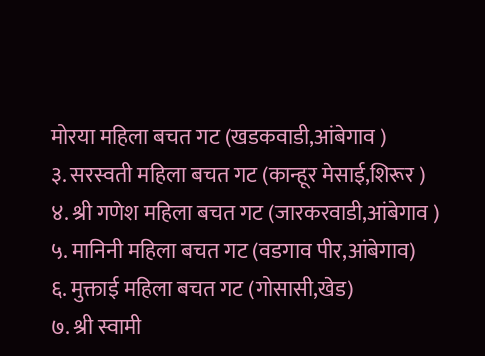मोरया महिला बचत गट (खडकवाडी,आंबेगाव )
३. सरस्वती महिला बचत गट (कान्हूर मेसाई,शिरूर )
४. श्री गणेश महिला बचत गट (जारकरवाडी,आंबेगाव )
५. मानिनी महिला बचत गट (वडगाव पीर,आंबेगाव)
६. मुक्ताई महिला बचत गट (गोसासी,खेड)
७. श्री स्वामी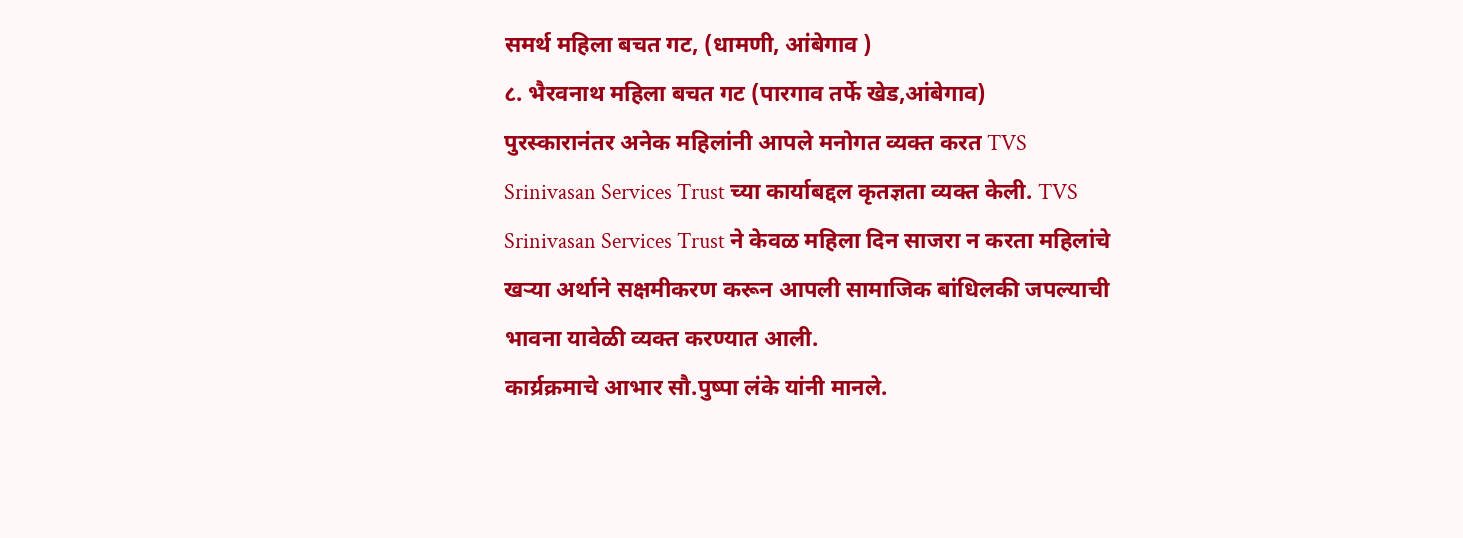समर्थ महिला बचत गट, (धामणी, आंबेगाव )
८. भैरवनाथ महिला बचत गट (पारगाव तर्फे खेड,आंबेगाव)
पुरस्कारानंतर अनेक महिलांनी आपले मनोगत व्यक्त करत TVS Srinivasan Services Trust च्या कार्याबद्दल कृतज्ञता व्यक्त केली. TVS Srinivasan Services Trust ने केवळ महिला दिन साजरा न करता महिलांचे खऱ्या अर्थाने सक्षमीकरण करून आपली सामाजिक बांधिलकी जपल्याची भावना यावेळी व्यक्त करण्यात आली.
कार्य्रक्रमाचे आभार सौ.पुष्पा लंके यांनी मानले.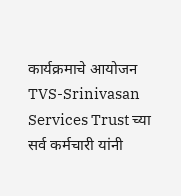कार्यक्रमाचे आयोजन TVS-Srinivasan Services Trust च्या सर्व कर्मचारी यांनी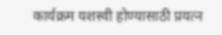कार्यक्रम यशस्वी होण्यासाठी प्रयत्न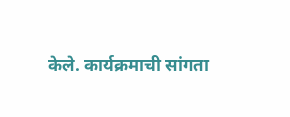केले. कार्यक्रमाची सांगता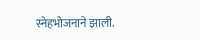स्नेहभोजनाने झाली.